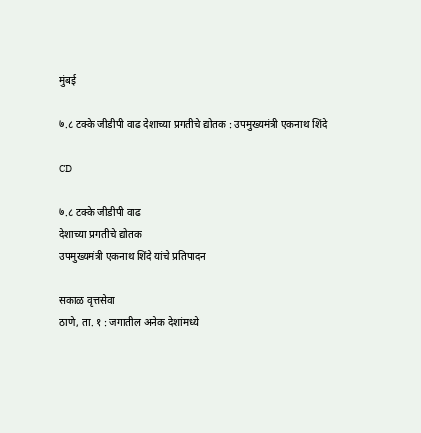मुंबई

७.८ टक्के जीडीपी वाढ देशाच्या प्रगतीचे द्योतक : उपमुख्यमंत्री एकनाथ शिंदे

CD

७.८ टक्के जीडीपी वाढ
देशाच्या प्रगतीचे द्योतक
उपमुख्यमंत्री एकनाथ शिंदे यांचे प्रतिपादन

सकाळ वृत्तसेवा
ठाणे, ता. १ : जगातील अनेक देशांमध्ये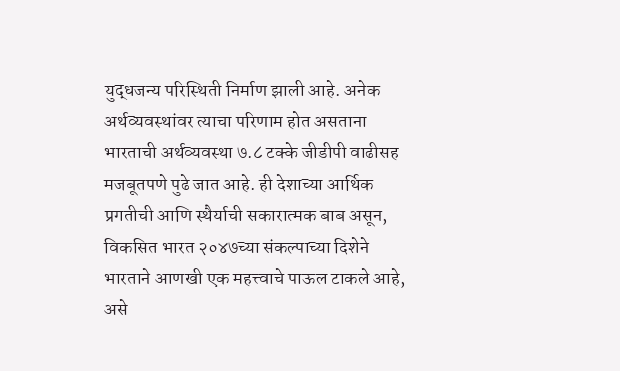युद्धजन्य परिस्थिती निर्माण झाली आहे. अनेक अर्थव्यवस्थांवर त्याचा परिणाम होत असताना भारताची अर्थव्यवस्था ७.८ टक्के जीडीपी वाढीसह मजबूतपणे पुढे जात आहे. ही देशाच्या आर्थिक प्रगतीची आणि स्थैर्याची सकारात्मक बाब असून, विकसित भारत २०४७च्या संकल्पाच्या दिशेने भारताने आणखी एक महत्त्वाचे पाऊल टाकले आहे, असे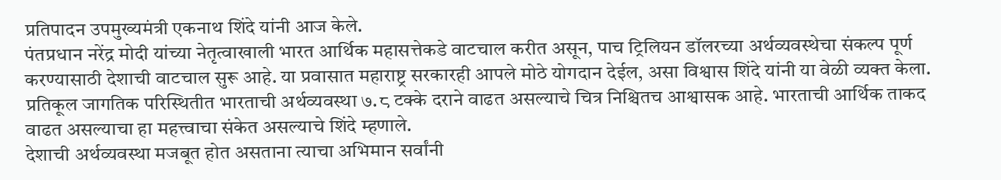प्रतिपादन उपमुख्यमंत्री एकनाथ शिंदे यांनी आज केले.
पंतप्रधान नरेंद्र मोदी यांच्या नेतृत्वाखाली भारत आर्थिक महासत्तेकडे वाटचाल करीत असून, पाच ट्रिलियन डॉलरच्या अर्थव्यवस्थेचा संकल्प पूर्ण करण्यासाठी देशाची वाटचाल सुरू आहे. या प्रवासात महाराष्ट्र सरकारही आपले मोठे योगदान देईल, असा विश्वास शिंदे यांनी या वेळी व्यक्त केला. प्रतिकूल जागतिक परिस्थितीत भारताची अर्थव्यवस्था ७.८ टक्के दराने वाढत असल्याचे चित्र निश्चितच आश्वासक आहे. भारताची आर्थिक ताकद वाढत असल्याचा हा महत्त्वाचा संकेत असल्याचे शिंदे म्हणाले.
देशाची अर्थव्यवस्था मजबूत होत असताना त्याचा अभिमान सर्वांनी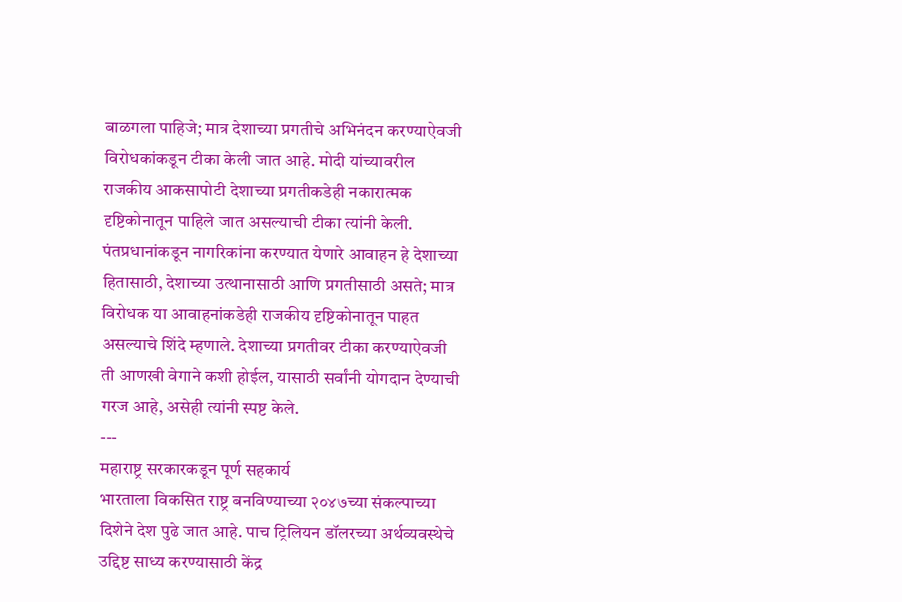बाळगला पाहिजे; मात्र देशाच्या प्रगतीचे अभिनंदन करण्याऐवजी विरोधकांकडून टीका केली जात आहे. मोदी यांच्यावरील राजकीय आकसापोटी देशाच्या प्रगतीकडेही नकारात्मक दृष्टिकोनातून पाहिले जात असल्याची टीका त्यांनी केली. पंतप्रधानांकडून नागरिकांना करण्यात येणारे आवाहन हे देशाच्या हितासाठी, देशाच्या उत्थानासाठी आणि प्रगतीसाठी असते; मात्र विरोधक या आवाहनांकडेही राजकीय दृष्टिकोनातून पाहत असल्याचे शिंदे म्हणाले. देशाच्या प्रगतीवर टीका करण्याऐवजी ती आणखी वेगाने कशी होईल, यासाठी सर्वांनी योगदान देण्याची गरज आहे, असेही त्यांनी स्पष्ट केले.
---
महाराष्ट्र सरकारकडून पूर्ण सहकार्य
भारताला विकसित राष्ट्र बनविण्याच्या २०४७च्या संकल्पाच्या दिशेने देश पुढे जात आहे. पाच ट्रिलियन डॉलरच्या अर्थव्यवस्थेचे उद्दिष्ट साध्य करण्यासाठी केंद्र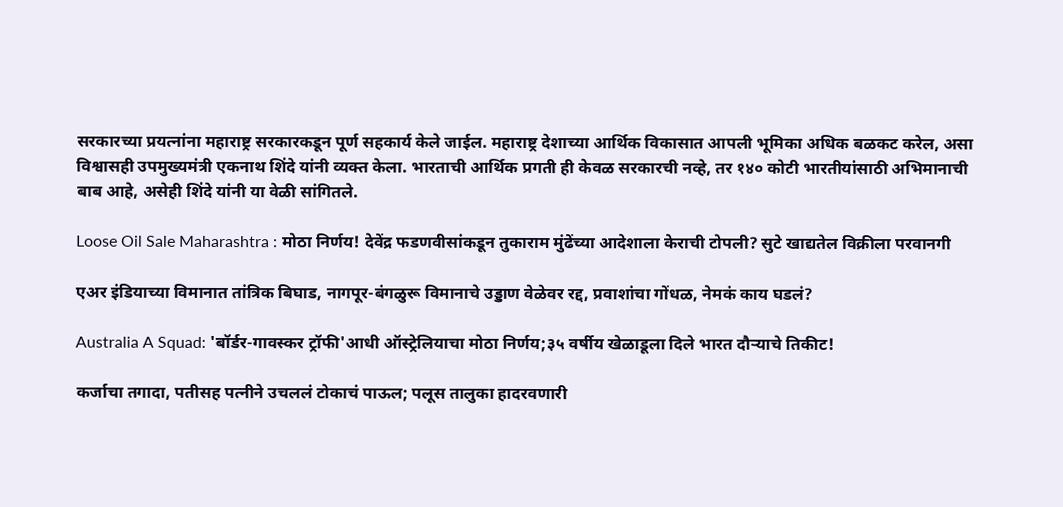सरकारच्या प्रयत्नांना महाराष्ट्र सरकारकडून पूर्ण सहकार्य केले जाईल. महाराष्ट्र देशाच्या आर्थिक विकासात आपली भूमिका अधिक बळकट करेल, असा विश्वासही उपमुख्यमंत्री एकनाथ शिंदे यांनी व्यक्त केला. भारताची आर्थिक प्रगती ही केवळ सरकारची नव्हे, तर १४० कोटी भारतीयांसाठी अभिमानाची बाब आहे, असेही शिंदे यांनी या वेळी सांगितले.

Loose Oil Sale Maharashtra : मोठा निर्णय! देवेंद्र फडणवीसांकडून तुकाराम मुंढेंच्या आदेशाला केराची टोपली? सुटे खाद्यतेल विक्रीला परवानगी

एअर इंडियाच्या विमानात तांत्रिक बिघाड, नागपूर-बंगळुरू विमानाचे उड्डाण वेळेवर रद्द, प्रवाशांचा गोंधळ, नेमकं काय घडलं?

Australia A Squad: 'बॉर्डर-गावस्कर ट्रॉफी'आधी ऑस्ट्रेलियाचा मोठा निर्णय;३५ वर्षीय खेळाडूला दिले भारत दौऱ्याचे तिकीट!

कर्जाचा तगादा, पतीसह पत्नीने उचललं टोकाचं पाऊल; पलूस तालुका हादरवणारी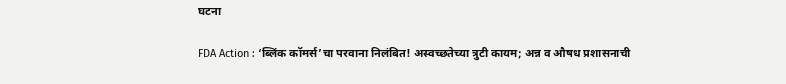घटना

FDA Action : ‘ब्लिंक कॉमर्स’चा परवाना निलंबित! अस्वच्छतेच्या त्रुटी कायम; अन्न व औषध प्रशासनाची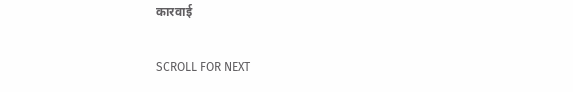कारवाई

SCROLL FOR NEXT